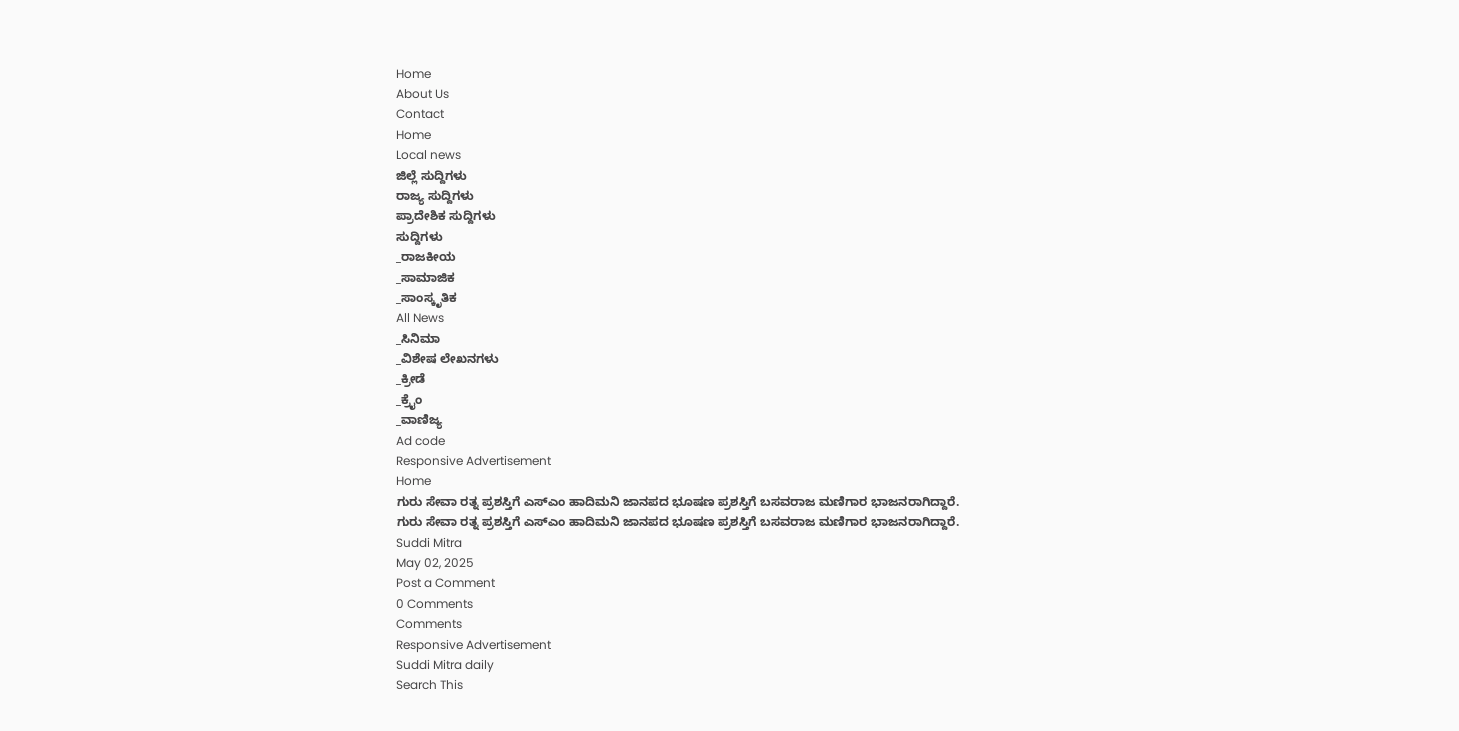Home
About Us
Contact
Home
Local news
ಜಿಲ್ಲೆ ಸುದ್ದಿಗಳು
ರಾಜ್ಯ ಸುದ್ದಿಗಳು
ಪ್ರಾದೇಶಿಕ ಸುದ್ದಿಗಳು
ಸುದ್ದಿಗಳು
_ರಾಜಕೀಯ
_ಸಾಮಾಜಿಕ
_ಸಾಂಸ್ಕೃತಿಕ
All News
_ಸಿನಿಮಾ
_ವಿಶೇಷ ಲೇಖನಗಳು
_ಕ್ರೀಡೆ
_ಕ್ರೈಂ
_ವಾಣಿಜ್ಯ
Ad code
Responsive Advertisement
Home
ಗುರು ಸೇವಾ ರತ್ನ ಪ್ರಶಸ್ತಿಗೆ ಎಸ್ಎಂ ಹಾದಿಮನಿ ಜಾನಪದ ಭೂಷಣ ಪ್ರಶಸ್ತಿಗೆ ಬಸವರಾಜ ಮಣಿಗಾರ ಭಾಜನರಾಗಿದ್ದಾರೆ.
ಗುರು ಸೇವಾ ರತ್ನ ಪ್ರಶಸ್ತಿಗೆ ಎಸ್ಎಂ ಹಾದಿಮನಿ ಜಾನಪದ ಭೂಷಣ ಪ್ರಶಸ್ತಿಗೆ ಬಸವರಾಜ ಮಣಿಗಾರ ಭಾಜನರಾಗಿದ್ದಾರೆ.
Suddi Mitra
May 02, 2025
Post a Comment
0 Comments
Comments
Responsive Advertisement
Suddi Mitra daily
Search This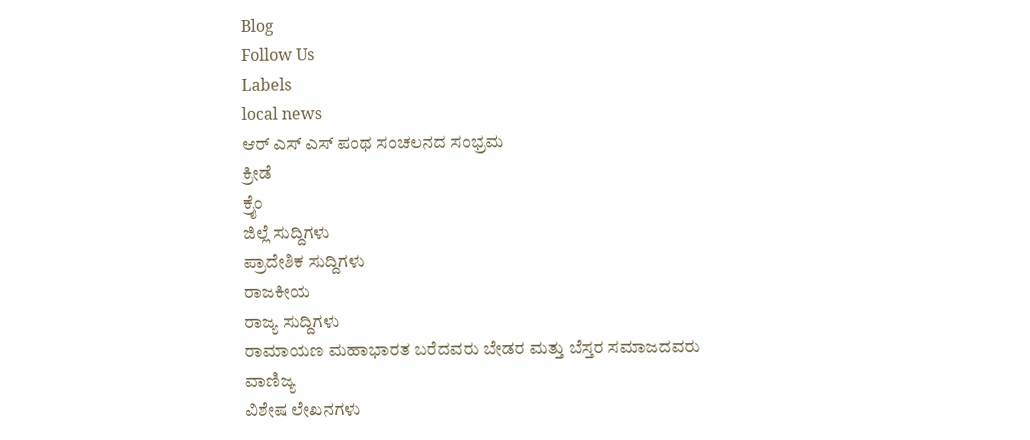Blog
Follow Us
Labels
local news
ಆರ್ ಎಸ್ ಎಸ್ ಪಂಥ ಸಂಚಲನದ ಸಂಭ್ರಮ
ಕ್ರೀಡೆ
ಕ್ರೈಂ
ಜಿಲ್ಲೆ ಸುದ್ದಿಗಳು
ಪ್ರಾದೇಶಿಕ ಸುದ್ದಿಗಳು
ರಾಜಕೀಯ
ರಾಜ್ಯ ಸುದ್ದಿಗಳು
ರಾಮಾಯಣ ಮಹಾಭಾರತ ಬರೆದವರು ಬೇಡರ ಮತ್ತು ಬೆಸ್ತರ ಸಮಾಜದವರು
ವಾಣಿಜ್ಯ
ವಿಶೇಷ ಲೇಖನಗಳು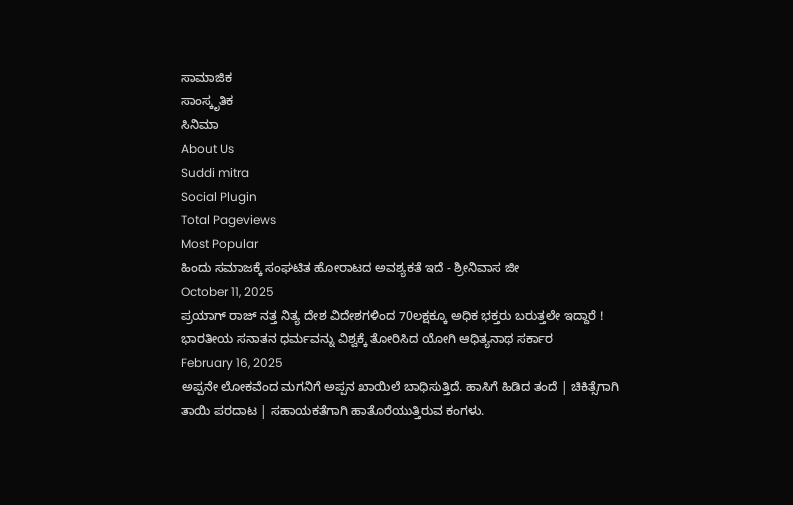ಸಾಮಾಜಿಕ
ಸಾಂಸ್ಕೃತಿಕ
ಸಿನಿಮಾ
About Us
Suddi mitra
Social Plugin
Total Pageviews
Most Popular
ಹಿಂದು ಸಮಾಜಕ್ಕೆ ಸಂಘಟಿತ ಹೋರಾಟದ ಅವಶ್ಯಕತೆ ಇದೆ - ಶ್ರೀನಿವಾಸ ಜೀ
October 11, 2025
ಪ್ರಯಾಗ್ ರಾಜ್ ನತ್ತ ನಿತ್ಯ ದೇಶ ವಿದೇಶಗಳಿಂದ 70ಲಕ್ಷಕ್ಕೂ ಅಧಿಕ ಭಕ್ತರು ಬರುತ್ತಲೇ ಇದ್ದಾರೆ ! ಭಾರತೀಯ ಸನಾತನ ಧರ್ಮವನ್ನು ವಿಶ್ವಕ್ಕೆ ತೋರಿಸಿದ ಯೋಗಿ ಆಧಿತ್ಯನಾಥ ಸರ್ಕಾರ
February 16, 2025
ಅಪ್ಪನೇ ಲೋಕವೆಂದ ಮಗನಿಗೆ ಅಪ್ಪನ ಖಾಯಿಲೆ ಬಾಧಿಸುತ್ತಿದೆ. ಹಾಸಿಗೆ ಹಿಡಿದ ತಂದೆ | ಚಿಕಿತ್ಸೆಗಾಗಿ ತಾಯಿ ಪರದಾಟ | ಸಹಾಯಕತೆಗಾಗಿ ಹಾತೊರೆಯುತ್ತಿರುವ ಕಂಗಳು.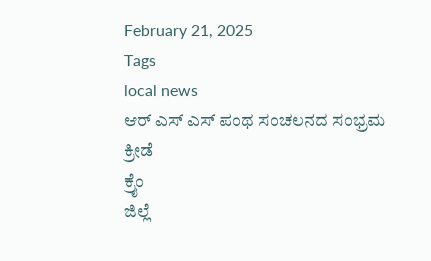February 21, 2025
Tags
local news
ಆರ್ ಎಸ್ ಎಸ್ ಪಂಥ ಸಂಚಲನದ ಸಂಭ್ರಮ
ಕ್ರೀಡೆ
ಕ್ರೈಂ
ಜಿಲ್ಲೆ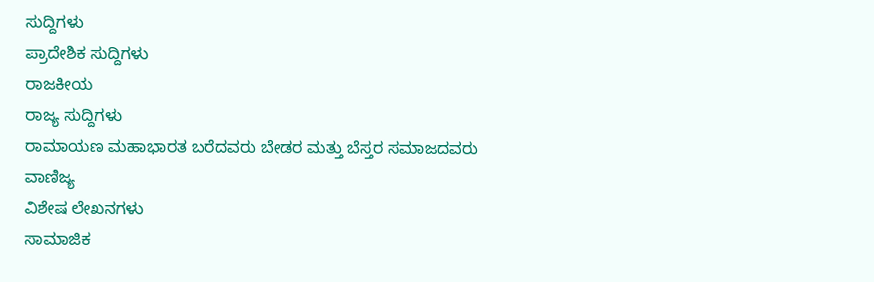ಸುದ್ದಿಗಳು
ಪ್ರಾದೇಶಿಕ ಸುದ್ದಿಗಳು
ರಾಜಕೀಯ
ರಾಜ್ಯ ಸುದ್ದಿಗಳು
ರಾಮಾಯಣ ಮಹಾಭಾರತ ಬರೆದವರು ಬೇಡರ ಮತ್ತು ಬೆಸ್ತರ ಸಮಾಜದವರು
ವಾಣಿಜ್ಯ
ವಿಶೇಷ ಲೇಖನಗಳು
ಸಾಮಾಜಿಕ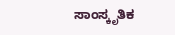ಸಾಂಸ್ಕೃತಿಕ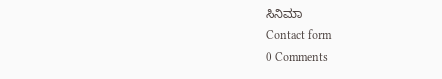ಸಿನಿಮಾ
Contact form
0 Comments